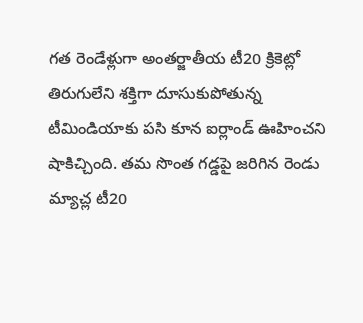గత రెండేళ్లుగా అంతర్జాతీయ టీ20 క్రికెట్లో తిరుగులేని శక్తిగా దూసుకుపోతున్న టీమిండియాకు పసి కూన ఐర్లాండ్ ఊహించని షాకిచ్చింది. తమ సొంత గడ్డపై జరిగిన రెండు మ్యాచ్ల టీ20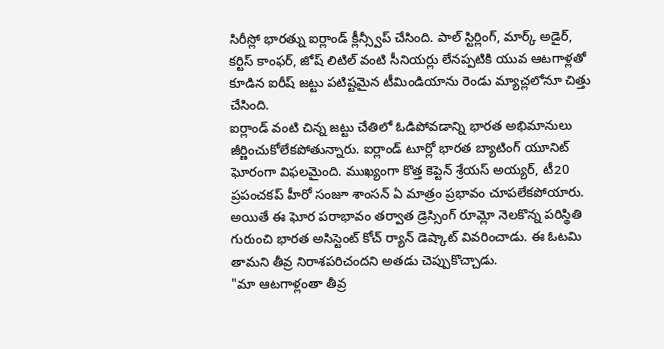సిరీస్లో భారత్ను ఐర్లాండ్ క్లీన్స్వీప్ చేసింది. పాల్ స్టిర్లింగ్, మార్క్ అడైర్, కర్టిస్ కాంఫర్, జోష్ లిటిల్ వంటి సీనియర్లు లేనప్పటికి యువ ఆటగాళ్లతో కూడిన ఐరీష్ జట్టు పటిష్టమైన టీమిండియాను రెండు మ్యాచ్లలోనూ చిత్తు చేసింది.
ఐర్లాండ్ వంటి చిన్న జట్టు చేతిలో ఓడిపోవడాన్ని భారత అభిమానులు జీర్ణించుకోలేకపోతున్నారు. ఐర్లాండ్ టూర్లో భారత బ్యాటింగ్ యూనిట్ ఘోరంగా విఫలమైంది. ముఖ్యంగా కొత్త కెప్టెన్ శ్రేయస్ అయ్యర్, టీ20 ప్రపంచకప్ హీరో సంజూ శాంసన్ ఏ మాత్రం ప్రభావం చూపలేకపోయారు. అయితే ఈ ఘోర పరాభావం తర్వాత డ్రెస్సింగ్ రూమ్లో నెలకొన్న పరిస్థితి గురుంచి భారత అసిస్టెంట్ కోచ్ ర్యాన్ డెష్కాట్ వివరించాడు. ఈ ఓటమి తామని తీవ్ర నిరాశపరిచందని అతడు చెప్పుకొచ్చాడు.
"మా ఆటగాళ్లంతా తీవ్ర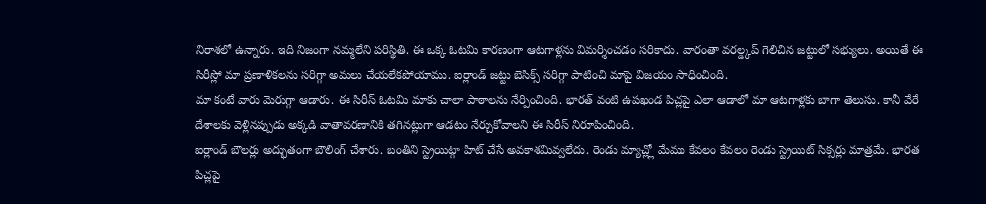నిరాశలో ఉన్నారు. ఇది నిజంగా నమ్మలేని పరిస్థితి. ఈ ఒక్క ఓటమి కారణంగా ఆటగాళ్లను విమర్శించడం సరికాదు. వారంతా వరల్డ్కప్ గెలిచిన జట్టులో సభ్యులు. అయితే ఈ సిరీస్లో మా ప్రణాళికలను సరిగ్గా అమలు చేయలేకపోయాము. ఐర్లాండ్ జట్టు బెసిక్స్ సరిగ్గా పాటించి మాపై విజయం సాధించింది.
మా కంటే వారు మెరుగ్గా ఆడారు. ఈ సిరీస్ ఓటమి మాకు చాలా పాఠాలను నేర్పించింది. భారత్ వంటి ఉపఖండ పిచ్లపై ఎలా ఆడాలో మా ఆటగాళ్లకు బాగా తెలుసు. కానీ వేరే దేశాలకు వెళ్లినప్పుడు అక్కడి వాతావరణానికి తగినట్లుగా ఆడటం నేర్చుకోవాలని ఈ సిరీస్ నిరూపించింది.
ఐర్లాండ్ బౌలర్లు అద్భుతంగా బౌలింగ్ చేశారు. బంతిని స్ట్రెయిట్గా హిట్ చేసే అవకాశమివ్వలేదు. రెండు మ్యాచ్ల్లో మేము కేవలం కేవలం రెండు స్ట్రెయిట్ సిక్సర్లు మాత్రమే. భారత పిచ్లపై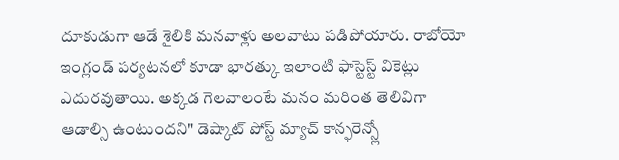దూకుడుగా ఆడే శైలికి మనవాళ్లు అలవాటు పడిపోయారు. రాబోయో ఇంగ్లండ్ పర్యటనలో కూడా భారత్కు ఇలాంటి ఫాస్టెస్ట్ వికెట్లు ఎదురవుతాయి. అక్కడ గెలవాలంటే మనం మరింత తెలివిగా ఆడాల్సి ఉంటుందని" డెష్కాట్ పోస్ట్ మ్యాచ్ కాన్ఫరెన్స్లో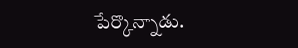పేర్కొన్నాడు.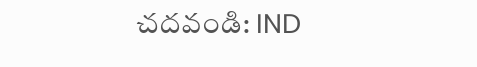చదవండి: IND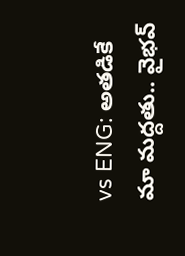vs ENG: అతడికే మా మద్దతు.. వైభవ్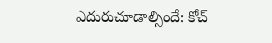ఎదురుచూడాల్సిందే: కోచ్